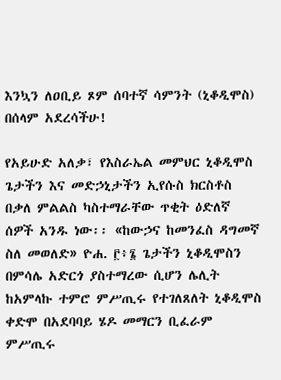እንኳን ለዐቢይ ጾም ሰባተኛ ሳምንት (ኒቆዲሞስ) በሰላም አደረሳችሁ!

የአይሁድ አለቃ፣ የእስራኤል መምህር ኒቆዲሞስ ጌታችን እና መድኃኒታችን ኢየሱስ ክርስቶስ በቃለ ምልልስ ካስተማራቸው ጥቂት ዕድለኛ ሰዎች አንዱ ነው፡፡ «ከውኃና ከመንፈስ ዳግመኛ ስለ መወለድ» ዮሐ. ፫፥፮ ጌታችን ኒቆዲሞስን በምሳሌ አድርጎ ያስተማረው ሲሆን ሌሊት ከአምላኩ ተምሮ ምሥጢሩ የተገለጸለት ኒቆዲሞስ ቀድሞ በአደባባይ ሄዶ መማርን ቢፈራም ምሥጢሩ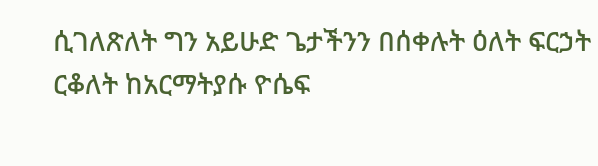ሲገለጽለት ግን አይሁድ ጌታችንን በሰቀሉት ዕለት ፍርኃት ርቆለት ከአርማትያሱ ዮሴፍ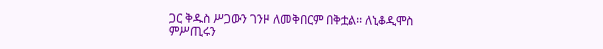ጋር ቅዱስ ሥጋውን ገንዞ ለመቅበርም በቅቷል፡፡ ለኒቆዲሞስ ምሥጢሩን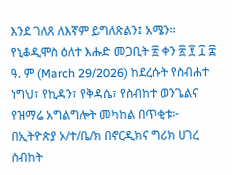እንደ ገለጸ ለእኛም ይግለጽልን፤ አሜን፡፡
የኒቆዲሞስ ዕለተ እሑድ መጋቢት ፳ ቀን ፳ ፻ ፲ ፰ ዓ. ም (March 29/2026) ከደረሱት የስብሐተ ነግህ፣ የኪዳን፣ የቅዳሴ፣ የስብከተ ወንጌልና የዝማሬ አግልግሎት መካከል በጥቂቱ፦
በኢትዮጵያ ኦ/ተ/ቤ/ክ በኖርዲክና ግሪክ ሀገረ ስብከት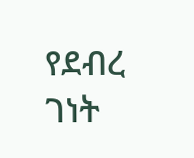የደብረ ገነት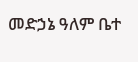መድኃኔ ዓለም ቤተ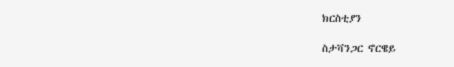ክርስቲያን

ስታቫንጋር ኖርዌይ